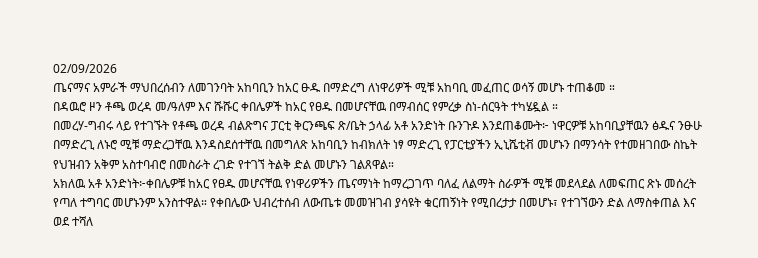02/09/2026
ጤናማና አምራች ማህበረሰብን ለመገንባት አከባቢን ከአር ፁዱ በማድረግ ለነዋሪዎች ሚቹ አከባቢ መፈጠር ወሳኝ መሆኑ ተጠቆመ ።
በዳዉሮ ዞን ቶጫ ወረዳ መ/ዓለም እና ሹሹር ቀበሌዎች ከአር የፀዱ በመሆናቸዉ በማብሰር የምረቃ ስነ-ሰርዓት ተካሄዷል ።
በመረሃ-ግብሩ ላይ የተገኙት የቶጫ ወረዳ ብልጽግና ፓርቲ ቅርንጫፍ ጽ/ቤት ኃላፊ አቶ አንድነት ቡንጉዶ እንደጠቆሙት፦ ነዋርዎቹ አከባቢያቸዉን ፅዱና ንፁሁ በማድረጊ ለኑሮ ሚቹ ማድረጋቸዉ እንዳስደሰተቸዉ በመግለጽ አከባቢን ከብክለት ነፃ ማድረጊ የፓርቲያችን ኢኒሼቲቭ መሆኑን በማንሳት የተመዘገበው ስኬት የህዝብን አቅም አስተባብሮ በመስራት ረገድ የተገኘ ትልቅ ድል መሆኑን ገልጸዋል።
አክለዉ አቶ አንድነት፦ቀበሌዎቹ ከአር የፀዱ መሆናቸዉ የነዋሪዎችን ጤናማነት ከማረጋገጥ ባለፈ ለልማት ስራዎች ሚቹ መደላደል ለመፍጠር ጽኑ መሰረት የጣለ ተግባር መሆኑንም አንስተዋል። የቀበሌው ህብረተሰብ ለውጤቱ መመዝገብ ያሳዩት ቁርጠኝነት የሚበረታታ በመሆኑ፣ የተገኘውን ድል ለማስቀጠል እና ወደ ተሻለ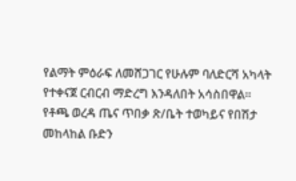የልማት ምዕራፍ ለመሸጋገር የሁሉም ባለድርሻ አካላት የተቀናጀ ርብርብ ማድረግ እንዳለበት አሳስበዋል።
የቶጫ ወረዳ ጤና ጥበቃ ጽ/ቤት ተወካይና የበሽታ መከላከል ቡድን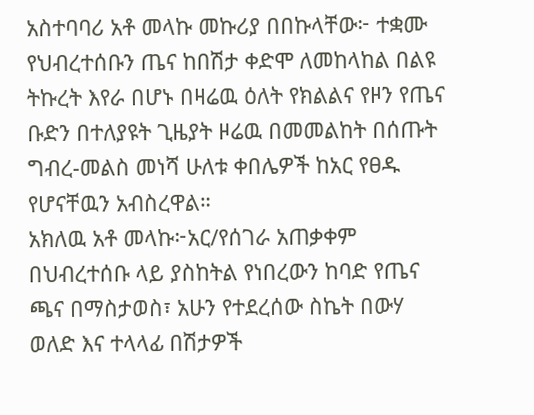አስተባባሪ አቶ መላኩ መኩሪያ በበኩላቸው፦ ተቋሙ የህብረተሰቡን ጤና ከበሽታ ቀድሞ ለመከላከል በልዩ ትኩረት እየራ በሆኑ በዛሬዉ ዕለት የክልልና የዞን የጤና ቡድን በተለያዩት ጊዜያት ዞሬዉ በመመልከት በሰጡት ግብረ-መልስ መነሻ ሁለቱ ቀበሌዎች ከአር የፀዱ የሆናቸዉን አብስረዋል።
አክለዉ አቶ መላኩ፦አር/የሰገራ አጠቃቀም በህብረተሰቡ ላይ ያስከትል የነበረውን ከባድ የጤና ጫና በማስታወስ፣ አሁን የተደረሰው ስኬት በውሃ ወለድ እና ተላላፊ በሽታዎች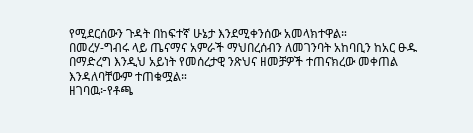የሚደርሰውን ጉዳት በከፍተኛ ሁኔታ እንደሚቀንሰው አመላክተዋል።
በመረሃ-ግብሩ ላይ ጤናማና አምራች ማህበረሰብን ለመገንባት አከባቢን ከአር ፁዱ በማድረግ እንዲህ አይነት የመሰረታዊ ንጽህና ዘመቻዎች ተጠናክረው መቀጠል እንዳለባቸውም ተጠቁሟል።
ዘገባዉ፦የቶጫ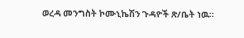ወረዳ መንግስት ኮሙኒኬሽን ጉዳዮች ጽ/ቤት ነዉ።